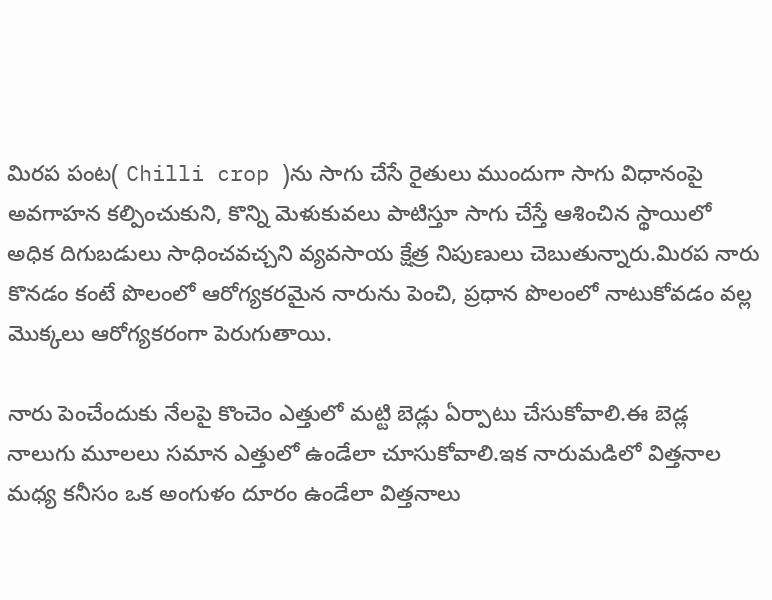మిరప పంట( Chilli crop )ను సాగు చేసే రైతులు ముందుగా సాగు విధానంపై అవగాహన కల్పించుకుని, కొన్ని మెళుకువలు పాటిస్తూ సాగు చేస్తే ఆశించిన స్థాయిలో అధిక దిగుబడులు సాధించవచ్చని వ్యవసాయ క్షేత్ర నిపుణులు చెబుతున్నారు.మిరప నారు కొనడం కంటే పొలంలో ఆరోగ్యకరమైన నారును పెంచి, ప్రధాన పొలంలో నాటుకోవడం వల్ల మొక్కలు ఆరోగ్యకరంగా పెరుగుతాయి.

నారు పెంచేందుకు నేలపై కొంచెం ఎత్తులో మట్టి బెడ్లు ఏర్పాటు చేసుకోవాలి.ఈ బెడ్ల నాలుగు మూలలు సమాన ఎత్తులో ఉండేలా చూసుకోవాలి.ఇక నారుమడిలో విత్తనాల మధ్య కనీసం ఒక అంగుళం దూరం ఉండేలా విత్తనాలు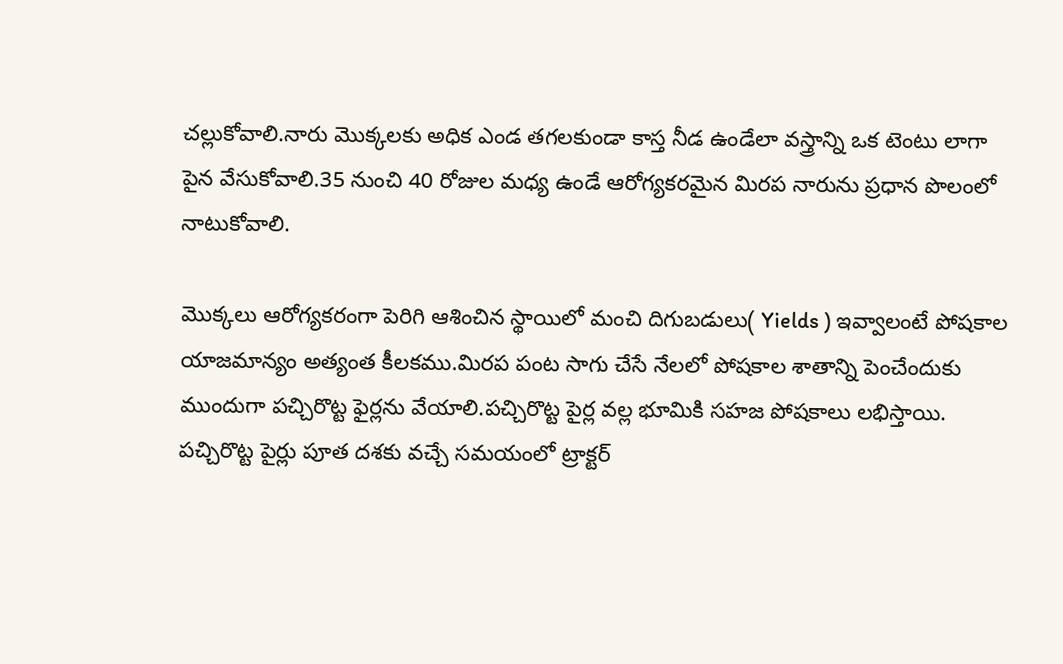చల్లుకోవాలి.నారు మొక్కలకు అధిక ఎండ తగలకుండా కాస్త నీడ ఉండేలా వస్త్రాన్ని ఒక టెంటు లాగా పైన వేసుకోవాలి.35 నుంచి 40 రోజుల మధ్య ఉండే ఆరోగ్యకరమైన మిరప నారును ప్రధాన పొలంలో నాటుకోవాలి.

మొక్కలు ఆరోగ్యకరంగా పెరిగి ఆశించిన స్థాయిలో మంచి దిగుబడులు( Yields ) ఇవ్వాలంటే పోషకాల యాజమాన్యం అత్యంత కీలకము.మిరప పంట సాగు చేసే నేలలో పోషకాల శాతాన్ని పెంచేందుకు ముందుగా పచ్చిరొట్ట ఫైర్లను వేయాలి.పచ్చిరొట్ట పైర్ల వల్ల భూమికి సహజ పోషకాలు లభిస్తాయి.
పచ్చిరొట్ట పైర్లు పూత దశకు వచ్చే సమయంలో ట్రాక్టర్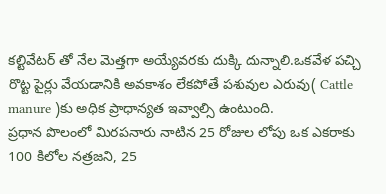కల్టివేటర్ తో నేల మెత్తగా అయ్యేవరకు దుక్కి దున్నాలి.ఒకవేళ పచ్చి రొట్ట పైర్లు వేయడానికి అవకాశం లేకపోతే పశువుల ఎరువు( Cattle manure )కు అధిక ప్రాధాన్యత ఇవ్వాల్సి ఉంటుంది.
ప్రధాన పొలంలో మిరపనారు నాటిన 25 రోజుల లోపు ఒక ఎకరాకు 100 కిలోల నత్రజని, 25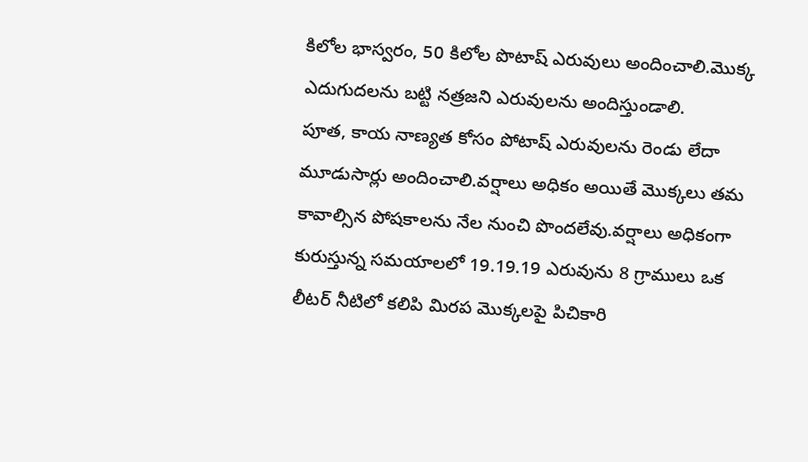కిలోల భాస్వరం, 50 కిలోల పొటాష్ ఎరువులు అందించాలి.మొక్క ఎదుగుదలను బట్టి నత్రజని ఎరువులను అందిస్తుండాలి.
పూత, కాయ నాణ్యత కోసం పోటాష్ ఎరువులను రెండు లేదా మూడుసార్లు అందించాలి.వర్షాలు అధికం అయితే మొక్కలు తమ కావాల్సిన పోషకాలను నేల నుంచి పొందలేవు.వర్షాలు అధికంగా కురుస్తున్న సమయాలలో 19.19.19 ఎరువును 8 గ్రాములు ఒక లీటర్ నీటిలో కలిపి మిరప మొక్కలపై పిచికారి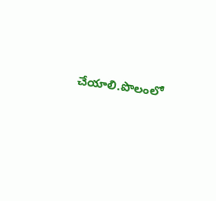చేయాలి.పొలంలో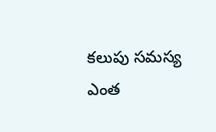కలుపు సమస్య ఎంత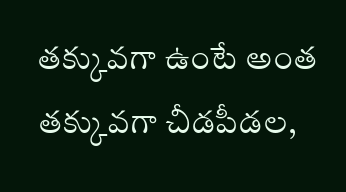తక్కువగా ఉంటే అంత తక్కువగా చీడపీడల,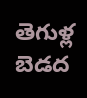తెగుళ్ల బెడద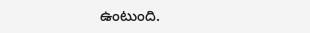ఉంటుంది.